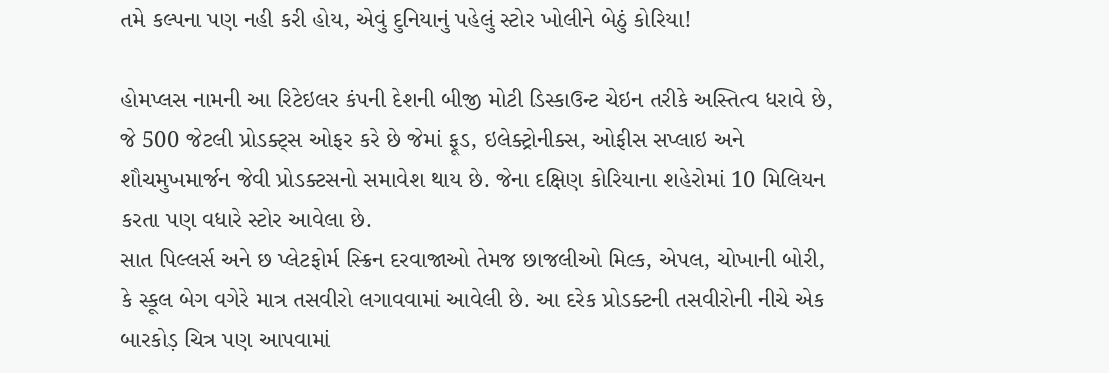તમે કલ્પના પણ નહી કરી હોય, એવું દુનિયાનું પહેલું સ્ટોર ખોલીને બેઠું કોરિયા!

હોમપ્લસ નામની આ રિટેઇલર કંપની દેશની બીજી મોટી ડિસ્કાઉન્ટ ચેઇન તરીકે અસ્તિત્વ ધરાવે છે, જે 500 જેટલી પ્રોડક્ટ્સ ઓફર કરે છે જેમાં ફૂડ, ઇલેક્ટ્રોનીક્સ, ઓફીસ સપ્લાઇ અને શૌચમુખમાર્જન જેવી પ્રોડક્ટસનો સમાવેશ થાય છે. જેના દક્ષિણ કોરિયાના શહેરોમાં 10 મિલિયન કરતા પણ વધારે સ્ટોર આવેલા છે.
સાત પિલ્લર્સ અને છ પ્લેટફોર્મ સ્ક્રિન દરવાજાઓ તેમજ છાજલીઓ મિલ્ક, એપલ, ચોખાની બોરી, કે સ્કૂલ બેગ વગેરે માત્ર તસવીરો લગાવવામાં આવેલી છે. આ દરેક પ્રોડક્ટની તસવીરોની નીચે એક બારકોડ઼ ચિત્ર પણ આપવામાં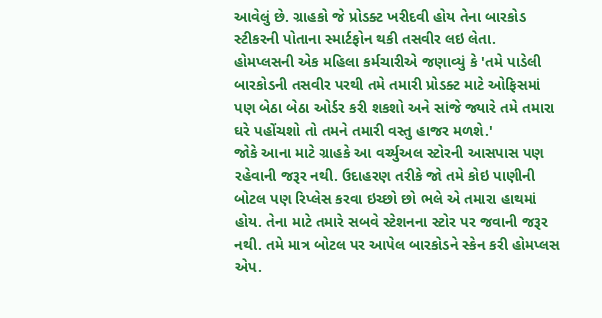આવેલું છે. ગ્રાહકો જે પ્રોડક્ટ ખરીદવી હોય તેના બારકોડ સ્ટીકરની પોતાના સ્માર્ટફોન થકી તસવીર લઇ લેતા.
હોમપ્લસની એક મહિલા કર્મચારીએ જણાવ્યું કે 'તમે પાડેલી બારકોડની તસવીર પરથી તમે તમારી પ્રોડક્ટ માટે ઓફિસમાં પણ બેઠા બેઠા ઓર્ડર કરી શકશો અને સાંજે જ્યારે તમે તમારા ઘરે પહોંચશો તો તમને તમારી વસ્તુ હાજર મળશે.'
જોકે આના માટે ગ્રાહકે આ વર્ચ્યુઅલ સ્ટોરની આસપાસ પણ રહેવાની જરૂર નથી. ઉદાહરણ તરીકે જો તમે કોઇ પાણીની બોટલ પણ રિપ્લેસ કરવા ઇચ્છો છો ભલે એ તમારા હાથમાં હોય. તેના માટે તમારે સબવે સ્ટેશનના સ્ટોર પર જવાની જરૂર નથી. તમે માત્ર બોટલ પર આપેલ બારકોડને સ્કેન કરી હોમપ્લસ એપ.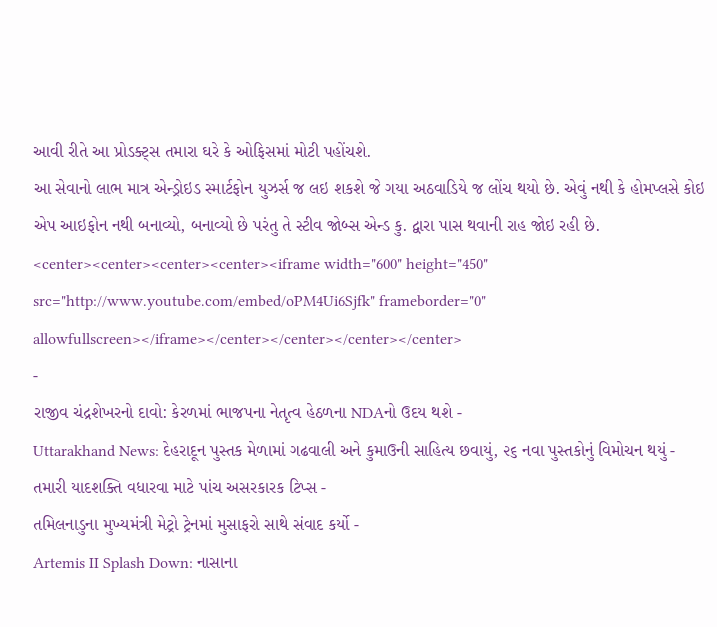આવી રીતે આ પ્રોડક્ટ્સ તમારા ઘરે કે ઓફિસમાં મોટી પહોંચશે.
આ સેવાનો લાભ માત્ર એન્ડ્રોઇડ સ્માર્ટફોન યુઝર્સ જ લઇ શકશે જે ગયા અઠવાડિયે જ લોંચ થયો છે. એવું નથી કે હોમપ્લસે કોઇ એપ આઇફોન નથી બનાવ્યો, બનાવ્યો છે પરંતુ તે સ્ટીવ જોબ્સ એન્ડ કુ. દ્વારા પાસ થવાની રાહ જોઇ રહી છે.
<center><center><center><center><iframe width="600" height="450" src="http://www.youtube.com/embed/oPM4Ui6Sjfk" frameborder="0" allowfullscreen></iframe></center></center></center></center>
-
રાજીવ ચંદ્રશેખરનો દાવો: કેરળમાં ભાજપના નેતૃત્વ હેઠળના NDAનો ઉદય થશે -
Uttarakhand News: દેહરાદૂન પુસ્તક મેળામાં ગઢવાલી અને કુમાઉની સાહિત્ય છવાયું, ૨૬ નવા પુસ્તકોનું વિમોચન થયું -
તમારી યાદશક્તિ વધારવા માટે પાંચ અસરકારક ટિપ્સ -
તમિલનાડુના મુખ્યમંત્રી મેટ્રો ટ્રેનમાં મુસાફરો સાથે સંવાદ કર્યો -
Artemis II Splash Down: નાસાના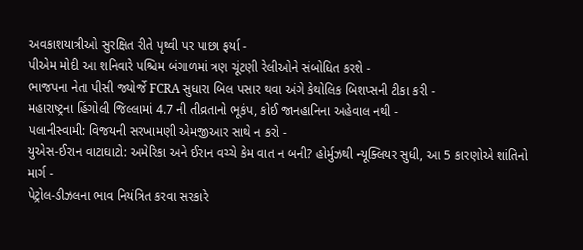અવકાશયાત્રીઓ સુરક્ષિત રીતે પૃથ્વી પર પાછા ફર્યા -
પીએમ મોદી આ શનિવારે પશ્ચિમ બંગાળમાં ત્રણ ચૂંટણી રેલીઓને સંબોધિત કરશે -
ભાજપના નેતા પીસી જ્યોર્જે FCRA સુધારા બિલ પસાર થવા અંગે કેથોલિક બિશપ્સની ટીકા કરી -
મહારાષ્ટ્રના હિંગોલી જિલ્લામાં 4.7 ની તીવ્રતાનો ભૂકંપ, કોઈ જાનહાનિના અહેવાલ નથી -
પલાનીસ્વામી: વિજયની સરખામણી એમજીઆર સાથે ન કરો -
યુએસ-ઈરાન વાટાઘાટો: અમેરિકા અને ઈરાન વચ્ચે કેમ વાત ન બની? હોર્મુઝથી ન્યૂક્લિયર સુધી, આ 5 કારણોએ શાંતિનો માર્ગ -
પેટ્રોલ-ડીઝલના ભાવ નિયંત્રિત કરવા સરકારે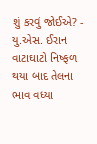શું કરવું જોઈએ? -
યુ.એસ. ઈરાન વાટાઘાટો નિષ્ફળ થયા બાદ તેલના ભાવ વધ્યા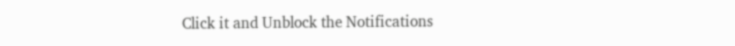Click it and Unblock the Notifications